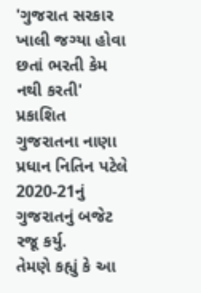'ગુજરાત સરકાર ખાલી જગ્યા હોવા છતાં ભરતી કેમ નથી કરતી'
પ્રકાશિત
ગુજરાતના નાણા પ્રધાન નિતિન પટેલે 2020-21નું ગુજરાતનું બજેટ રજૂ કર્યુ.
તેમણે કહ્યું કે આ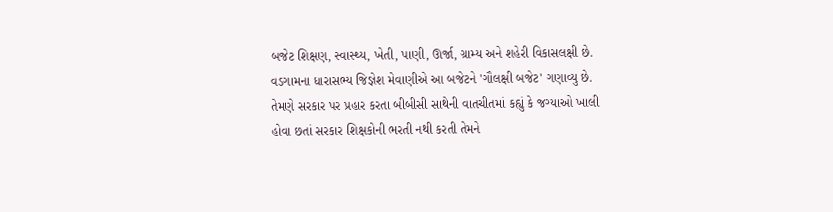બજેટ શિક્ષણ, સ્વાસ્થ્ય, ખેતી, પાણી, ઊર્જા, ગ્રામ્ય અને શહેરી વિકાસલક્ષી છે.
વડગામના ધારાસભ્ય જિજ્ઞેશ મેવાણીએ આ બજેટને 'ગૌલક્ષી બજેટ' ગણાવ્યુ છે.
તેમણે સરકાર પર પ્રહાર કરતા બીબીસી સાથેની વાતચીતમાં કહ્યું કે જગ્યાઓ ખાલી હોવા છતાં સરકાર શિક્ષકોની ભરતી નથી કરતી તેમને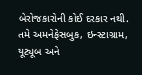બેરોજકારોની કોઈ દરકાર નથી.
તમે અમનેફેસબુક, ઇન્સ્ટાગ્રામ, યૂટ્યૂબ અને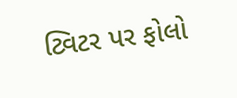ટ્વિટર પર ફોલો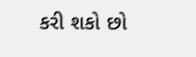કરી શકો છો